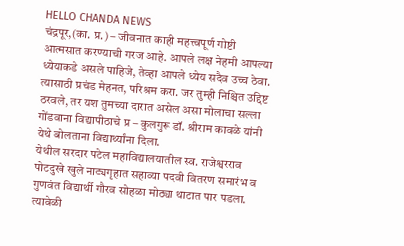HELLO CHANDA NEWS
चंद्रपूर,(का. प्र.) – जीवनात काही महत्त्वपूर्ण गोष्टी आत्मसात करण्याची गरज आहे. आपले लक्ष नेहमी आपल्या ध्येयाकडे असले पाहिजे, तेव्हा आपले ध्येय सदैव उच्च ठेवा. त्यासाठी प्रचंड मेहनत, परिश्रम करा. जर तुम्ही निश्चित उद्दिष्ट ठरवले, तर यश तुमच्या दारात असेल असा मोलाचा सल्ला गोंडवाना विद्यापीठाचे प्र – कुलगुरू डॉ. श्रीराम कावळे यांनी येथे बोलताना विद्यार्थ्यांना दिला.
येथील सरदार पटेल महाविद्यालयातील स्व. राजेश्वरराव पोटदुखे खुले नाट्यगृहात सहाव्या पदवी वितरण समारंभ व गुणवंत विद्यार्थी गौरव सोहळा मोठ्या थाटात पार पडला. त्यावेळी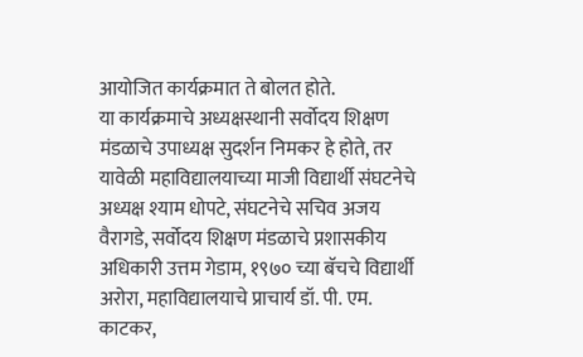आयोजित कार्यक्रमात ते बोलत होते.
या कार्यक्रमाचे अध्यक्षस्थानी सर्वोदय शिक्षण मंडळाचे उपाध्यक्ष सुदर्शन निमकर हे होते, तर यावेळी महाविद्यालयाच्या माजी विद्यार्थी संघटनेचे अध्यक्ष श्याम धोपटे, संघटनेचे सचिव अजय वैरागडे, सर्वोदय शिक्षण मंडळाचे प्रशासकीय अधिकारी उत्तम गेडाम, १९७० च्या बॅचचे विद्यार्थी अरोरा, महाविद्यालयाचे प्राचार्य डॉ. पी. एम. काटकर,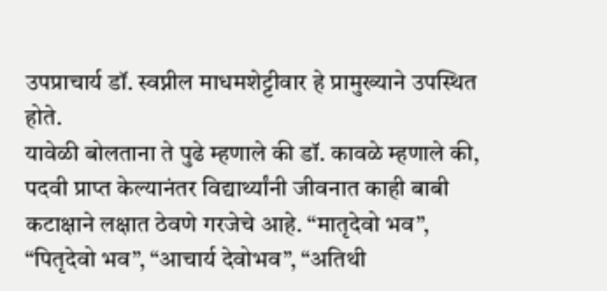उपप्राचार्य डॉ. स्वप्नील माधमशेट्टीवार हे प्रामुख्याने उपस्थित होते.
यावेळी बोलताना ते पुढे म्हणाले की डॉ. कावळे म्हणाले की, पदवी प्राप्त केल्यानंतर विद्यार्थ्यांनी जीवनात काही बाबी कटाक्षाने लक्षात ठेवणे गरजेचे आहे. “मातृदेवो भव”, “पितृदेवो भव”, “आचार्य देवोभव”, “अतिथी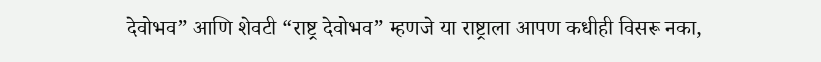देवोभव” आणि शेवटी “राष्ट्र देवोभव” म्हणजे या राष्ट्राला आपण कधीही विसरू नका,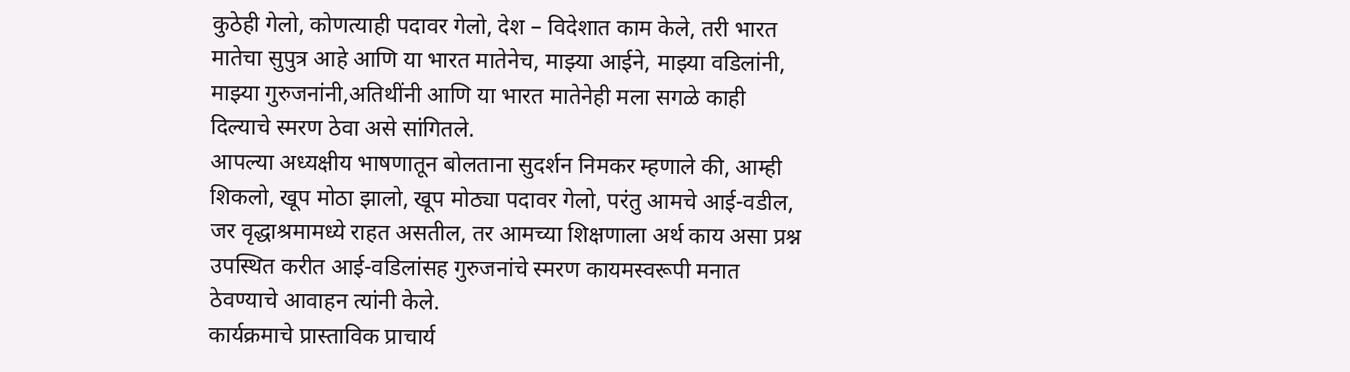कुठेही गेलो, कोणत्याही पदावर गेलो, देश – विदेशात काम केले, तरी भारत मातेचा सुपुत्र आहे आणि या भारत मातेनेच, माझ्या आईने, माझ्या वडिलांनी, माझ्या गुरुजनांनी,अतिथींनी आणि या भारत मातेनेही मला सगळे काही दिल्याचे स्मरण ठेवा असे सांगितले.
आपल्या अध्यक्षीय भाषणातून बोलताना सुदर्शन निमकर म्हणाले की, आम्ही शिकलो, खूप मोठा झालो, खूप मोठ्या पदावर गेलो, परंतु आमचे आई-वडील, जर वृद्धाश्रमामध्ये राहत असतील, तर आमच्या शिक्षणाला अर्थ काय असा प्रश्न उपस्थित करीत आई-वडिलांसह गुरुजनांचे स्मरण कायमस्वरूपी मनात ठेवण्याचे आवाहन त्यांनी केले.
कार्यक्रमाचे प्रास्ताविक प्राचार्य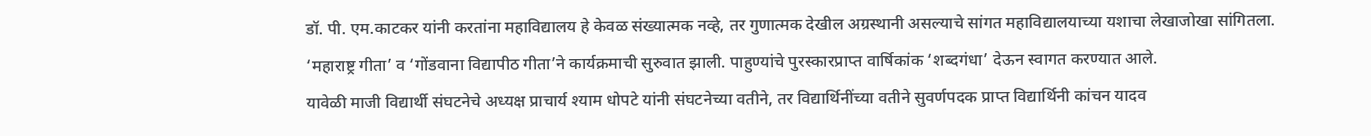डॉ. पी. एम.काटकर यांनी करतांना महाविद्यालय हे केवळ संख्यात्मक नव्हे, तर गुणात्मक देखील अग्रस्थानी असल्याचे सांगत महाविद्यालयाच्या यशाचा लेखाजोखा सांगितला.
‘महाराष्ट्र गीता’ व ‘गोंडवाना विद्यापीठ गीता’ने कार्यक्रमाची सुरुवात झाली. पाहुण्यांचे पुरस्कारप्राप्त वार्षिकांक ‘शब्दगंधा’ देऊन स्वागत करण्यात आले.
यावेळी माजी विद्यार्थी संघटनेचे अध्यक्ष प्राचार्य श्याम धोपटे यांनी संघटनेच्या वतीने, तर विद्यार्थिनींच्या वतीने सुवर्णपदक प्राप्त विद्यार्थिनी कांचन यादव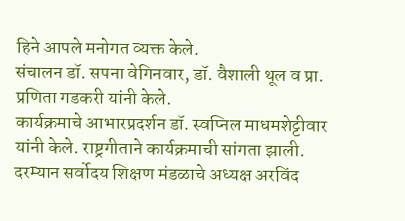हिने आपले मनोगत व्यक्त केले.
संचालन डॉ. सपना वेगिनवार, डॉ. वैशाली थूल व प्रा. प्रणिता गडकरी यांनी केले.
कार्यक्रमाचे आभारप्रदर्शन डॉ. स्वप्निल माधमशेट्टीवार यांनी केले. राष्ट्रगीताने कार्यक्रमाची सांगता झाली.
दरम्यान सर्वोदय शिक्षण मंडळाचे अध्यक्ष अरविंद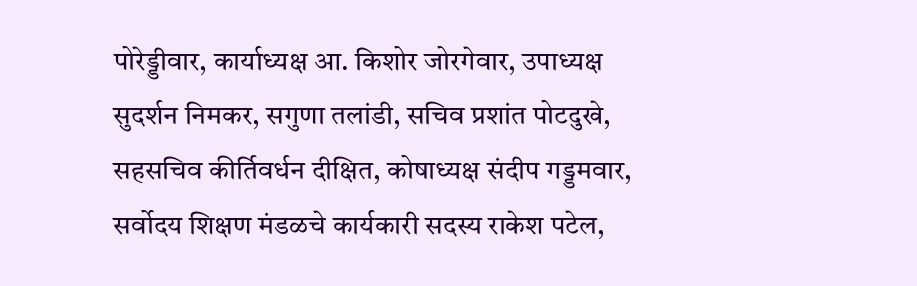पोरेड्डीवार, कार्याध्यक्ष आ. किशोर जोरगेवार, उपाध्यक्ष सुदर्शन निमकर, सगुणा तलांडी, सचिव प्रशांत पोटदुखे, सहसचिव कीर्तिवर्धन दीक्षित, कोषाध्यक्ष संदीप गड्डमवार, सर्वोदय शिक्षण मंडळचे कार्यकारी सदस्य राकेश पटेल,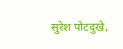सुरेश पोटदुखे,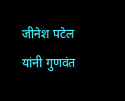जीनेश पटेल यांनी गुणवंत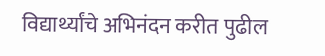विद्यार्थ्यांचे अभिनंदन करीत पुढील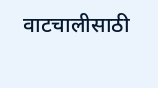वाटचालीसाठी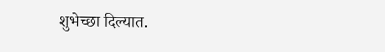शुभेच्छा दिल्यात.